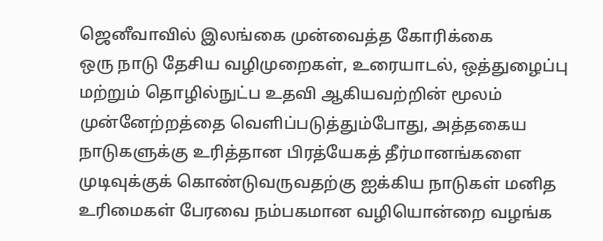ஜெனீவாவில் இலங்கை முன்வைத்த கோரிக்கை
ஒரு நாடு தேசிய வழிமுறைகள், உரையாடல், ஒத்துழைப்பு மற்றும் தொழில்நுட்ப உதவி ஆகியவற்றின் மூலம் முன்னேற்றத்தை வெளிப்படுத்தும்போது, அத்தகைய நாடுகளுக்கு உரித்தான பிரத்யேகத் தீர்மானங்களை முடிவுக்குக் கொண்டுவருவதற்கு ஐக்கிய நாடுகள் மனித உரிமைகள் பேரவை நம்பகமான வழியொன்றை வழங்க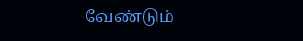வேண்டும்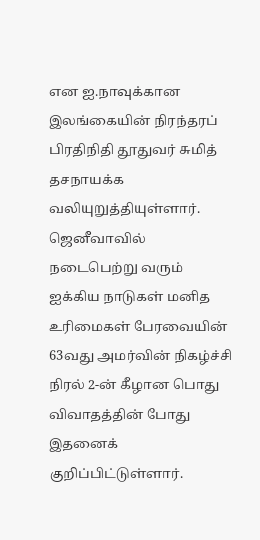என ஐ.நாவுக்கான இலங்கையின் நிரந்தரப் பிரதிநிதி தூதுவர் சுமித் தசநாயக்க வலியுறுத்தியுள்ளார்.
ஜெனீவாவில் நடைபெற்று வரும் ஐக்கிய நாடுகள் மனித உரிமைகள் பேரவையின் 63வது அமர்வின் நிகழ்ச்சி நிரல் 2-ன் கீழான பொது விவாதத்தின் போது இதனைக் குறிப்பிட்டுள்ளார்.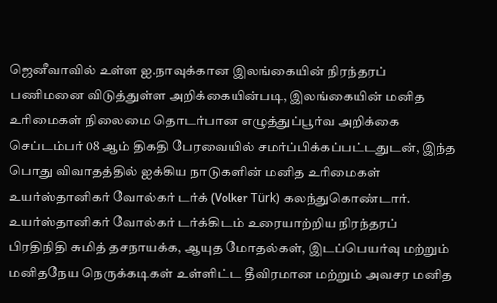ஜெனீவாவில் உள்ள ஐ.நாவுக்கான இலங்கையின் நிரந்தரப் பணிமனை விடுத்துள்ள அறிக்கையின்படி, இலங்கையின் மனித உரிமைகள் நிலைமை தொடர்பான எழுத்துப்பூர்வ அறிக்கை செப்டம்பர் 08 ஆம் திகதி பேரவையில் சமர்ப்பிக்கப்பட்டதுடன், இந்த பொது விவாதத்தில் ஐக்கிய நாடுகளின் மனித உரிமைகள் உயர்ஸ்தானிகர் வோல்கர் டர்க் (Volker Türk) கலந்துகொண்டார்.
உயர்ஸ்தானிகர் வோல்கர் டர்க்கிடம் உரையாற்றிய நிரந்தரப் பிரதிநிதி சுமித் தசநாயக்க, ஆயுத மோதல்கள், இடப்பெயர்வு மற்றும் மனிதநேய நெருக்கடிகள் உள்ளிட்ட தீவிரமான மற்றும் அவசர மனித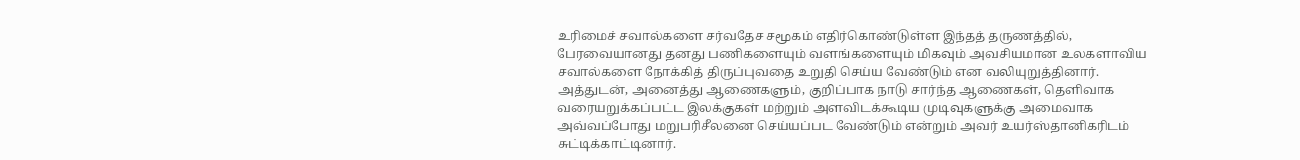உரிமைச் சவால்களை சர்வதேச சமூகம் எதிர்கொண்டுள்ள இந்தத் தருணத்தில், பேரவையானது தனது பணிகளையும் வளங்களையும் மிகவும் அவசியமான உலகளாவிய சவால்களை நோக்கித் திருப்புவதை உறுதி செய்ய வேண்டும் என வலியுறுத்தினார்.
அத்துடன், அனைத்து ஆணைகளும், குறிப்பாக நாடு சார்ந்த ஆணைகள், தெளிவாக வரையறுக்கப்பட்ட இலக்குகள் மற்றும் அளவிடக்கூடிய முடிவுகளுக்கு அமைவாக அவ்வப்போது மறுபரிசீலனை செய்யப்பட வேண்டும் என்றும் அவர் உயர்ஸ்தானிகரிடம் சுட்டிக்காட்டினார்.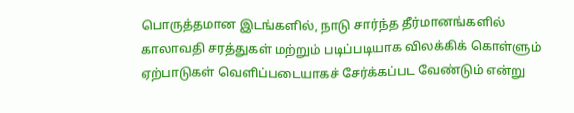பொருத்தமான இடங்களில், நாடு சார்ந்த தீர்மானங்களில் காலாவதி சரத்துகள் மற்றும் படிப்படியாக விலக்கிக் கொள்ளும் ஏற்பாடுகள் வெளிப்படையாகச் சேர்க்கப்பட வேண்டும் என்று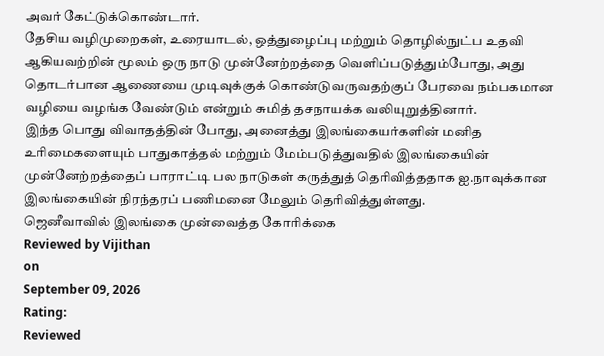அவர் கேட்டுக்கொண்டார்.
தேசிய வழிமுறைகள், உரையாடல், ஒத்துழைப்பு மற்றும் தொழில்நுட்ப உதவி ஆகியவற்றின் மூலம் ஒரு நாடு முன்னேற்றத்தை வெளிப்படுத்தும்போது, அது தொடர்பான ஆணையை முடிவுக்குக் கொண்டுவருவதற்குப் பேரவை நம்பகமான வழியை வழங்க வேண்டும் என்றும் சுமித் தசநாயக்க வலியுறுத்தினார்.
இந்த பொது விவாதத்தின் போது, அனைத்து இலங்கையர்களின் மனித உரிமைகளையும் பாதுகாத்தல் மற்றும் மேம்படுத்துவதில் இலங்கையின் முன்னேற்றத்தைப் பாராட்டி பல நாடுகள் கருத்துத் தெரிவித்ததாக ஐ.நாவுக்கான இலங்கையின் நிரந்தரப் பணிமனை மேலும் தெரிவித்துள்ளது.
ஜெனீவாவில் இலங்கை முன்வைத்த கோரிக்கை
Reviewed by Vijithan
on
September 09, 2026
Rating:
Reviewed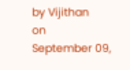by Vijithan
on
September 09,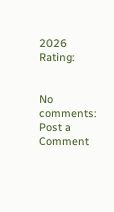2026
Rating:


No comments:
Post a Comment